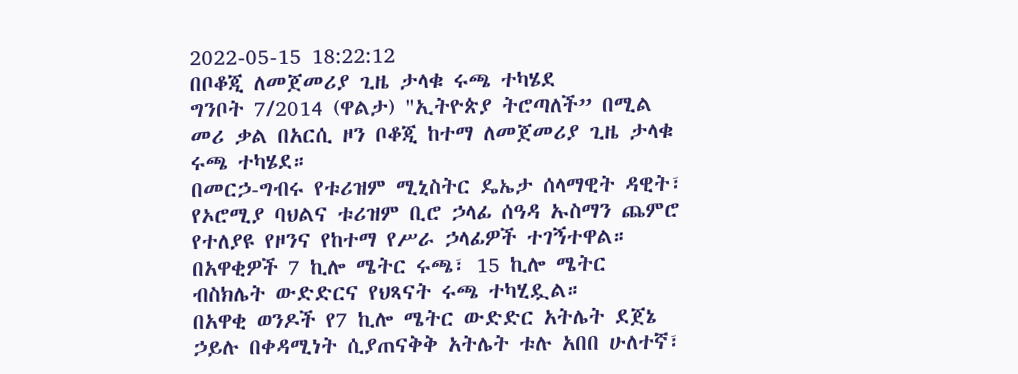2022-05-15 18:22:12
በቦቆጂ ለመጀመሪያ ጊዜ ታላቁ ሩጫ ተካሄደ
ግንቦት 7/2014 (ዋልታ) "ኢትዮጵያ ትሮጣለች” በሚል መሪ ቃል በአርሲ ዞን ቦቆጂ ከተማ ለመጀመሪያ ጊዜ ታላቁ ሩጫ ተካሄደ።
በመርኃ-ግብሩ የቱሪዝም ሚኒስትር ዴኤታ ሰላማዊት ዳዊት፣ የኦሮሚያ ባህልና ቱሪዝም ቢሮ ኃላፊ ሰዓዳ ኡስማን ጨምሮ የተለያዩ የዞንና የከተማ የሥራ ኃላፊዎች ተገኝተዋል።
በአዋቂዎች 7 ኪሎ ሜትር ሩጫ፣ 15 ኪሎ ሜትር ብስክሌት ውድድርና የህጻናት ሩጫ ተካሂዷል።
በአዋቂ ወንዶች የ7 ኪሎ ሜትር ውድድር አትሌት ደጀኔ ኃይሉ በቀዳሚነት ሲያጠናቅቅ አትሌት ቱሉ አበበ ሁለተኛ፣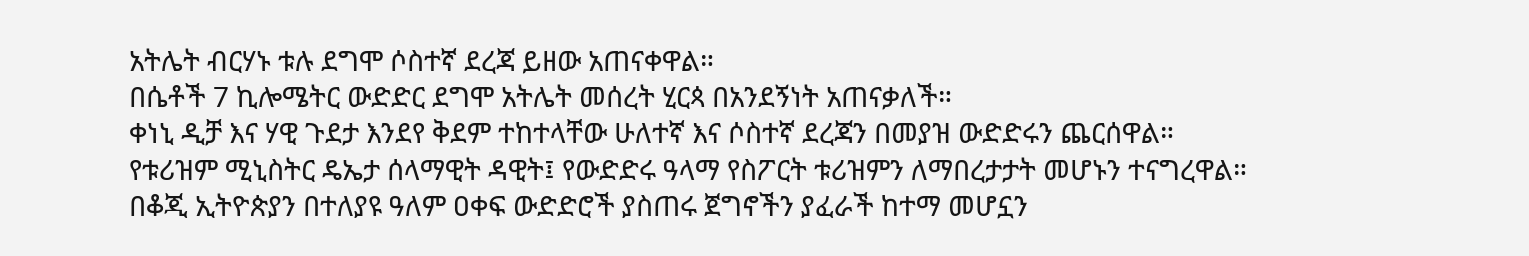አትሌት ብርሃኑ ቱሉ ደግሞ ሶስተኛ ደረጃ ይዘው አጠናቀዋል።
በሴቶች 7 ኪሎሜትር ውድድር ደግሞ አትሌት መሰረት ሂርጳ በአንደኝነት አጠናቃለች።
ቀነኒ ዲቻ እና ሃዊ ጉደታ እንደየ ቅደም ተከተላቸው ሁለተኛ እና ሶስተኛ ደረጃን በመያዝ ውድድሩን ጨርሰዋል።
የቱሪዝም ሚኒስትር ዴኤታ ሰላማዊት ዳዊት፤ የውድድሩ ዓላማ የስፖርት ቱሪዝምን ለማበረታታት መሆኑን ተናግረዋል።
በቆጂ ኢትዮጵያን በተለያዩ ዓለም ዐቀፍ ውድድሮች ያስጠሩ ጀግኖችን ያፈራች ከተማ መሆኗን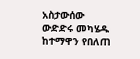አስታውሰው ውድድሩ መካሄዱ ከተማዋን የበለጠ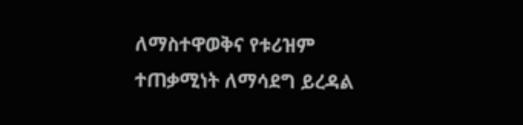ለማስተዋወቅና የቱሪዝም ተጠቃሚነት ለማሳደግ ይረዳል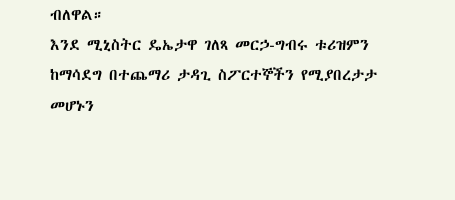ብለዋል።
እንደ ሚኒስትር ዴኤታዋ ገለጻ መርኃ-ግብሩ ቱሪዝምን ከማሳደግ በተጨማሪ ታዳጊ ስፖርተኞችን የሚያበረታታ መሆኑን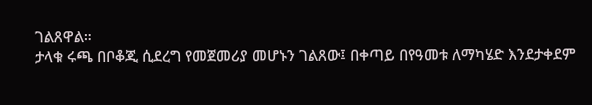ገልጸዋል።
ታላቁ ሩጫ በቦቆጂ ሲደረግ የመጀመሪያ መሆኑን ገልጸው፤ በቀጣይ በየዓመቱ ለማካሄድ እንደታቀደም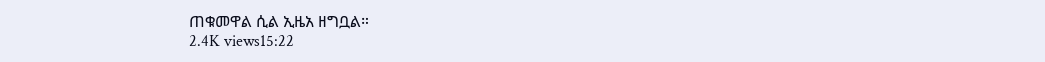ጠቁመዋል ሲል ኢዜአ ዘግቧል።
2.4K views15:22